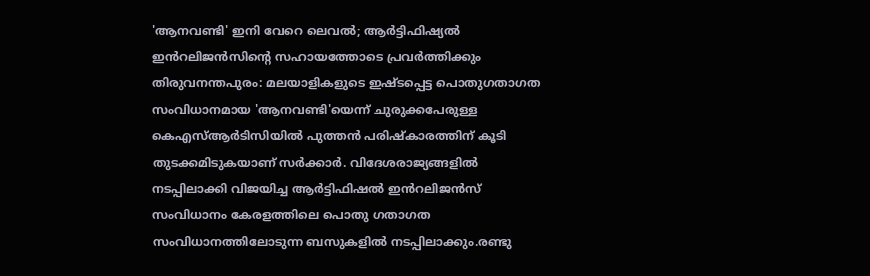'ആനവണ്ടി' ഇനി വേറെ ലെവൽ; ആർട്ടിഫിഷ്യൽ ഇൻറലിജൻസിൻ്റെ സഹായത്തോടെ പ്രവർത്തിക്കും
തിരുവനന്തപുരം: മലയാളികളുടെ ഇഷ്ടപ്പെട്ട പൊതുഗതാഗത സംവിധാനമായ 'ആനവണ്ടി'യെന്ന് ചുരുക്കപേരുള്ള കെഎസ്ആർടിസിയിൽ പുത്തൻ പരിഷ്കാരത്തിന് കൂടി തുടക്കമിടുകയാണ് സർക്കാർ. വിദേശരാജ്യങ്ങളിൽ നടപ്പിലാക്കി വിജയിച്ച ആർട്ടിഫിഷൽ ഇൻറലിജൻസ് സംവിധാനം കേരളത്തിലെ പൊതു ഗതാഗത സംവിധാനത്തിലോടുന്ന ബസുകളിൽ നടപ്പിലാക്കും.രണ്ടു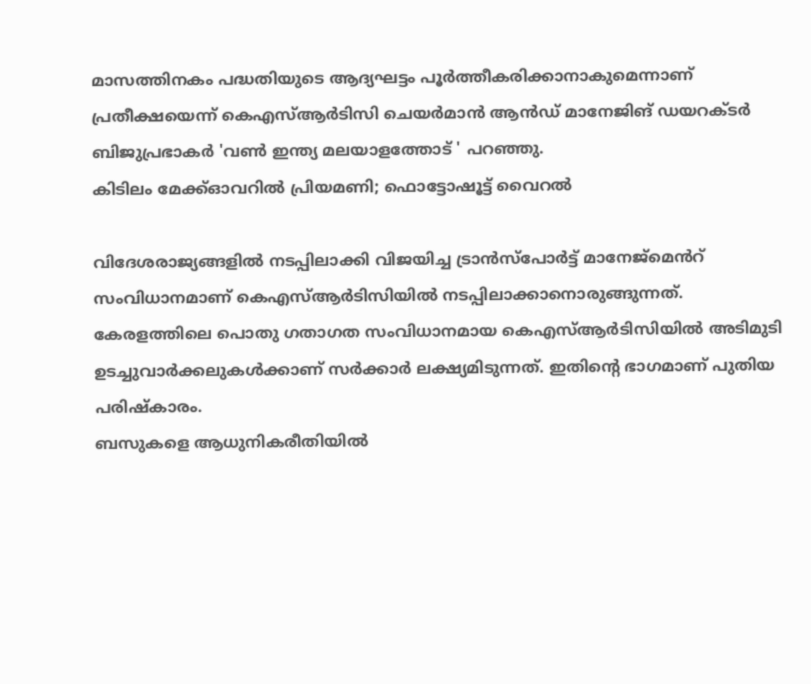മാസത്തിനകം പദ്ധതിയുടെ ആദ്യഘട്ടം പൂർത്തീകരിക്കാനാകുമെന്നാണ് പ്രതീക്ഷയെന്ന് കെഎസ്ആർടിസി ചെയർമാൻ ആൻഡ് മാനേജിങ് ഡയറക്ടർ ബിജുപ്രഭാകർ 'വൺ ഇന്ത്യ മലയാളത്തോട് ' പറഞ്ഞു.
കിടിലം മേക്ക്ഓവറിൽ പ്രിയമണി; ഫൊട്ടോഷൂട്ട് വൈറൽ

വിദേശരാജ്യങ്ങളിൽ നടപ്പിലാക്കി വിജയിച്ച ട്രാൻസ്പോർട്ട് മാനേജ്മെൻറ് സംവിധാനമാണ് കെഎസ്ആർടിസിയിൽ നടപ്പിലാക്കാനൊരുങ്ങുന്നത്. കേരളത്തിലെ പൊതു ഗതാഗത സംവിധാനമായ കെഎസ്ആർടിസിയിൽ അടിമുടി ഉടച്ചുവാർക്കലുകൾക്കാണ് സർക്കാർ ലക്ഷ്യമിടുന്നത്. ഇതിൻ്റെ ഭാഗമാണ് പുതിയ പരിഷ്കാരം.
ബസുകളെ ആധുനികരീതിയിൽ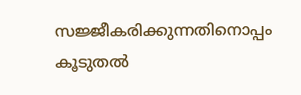സജ്ജീകരിക്കുന്നതിനൊപ്പം കൂടുതൽ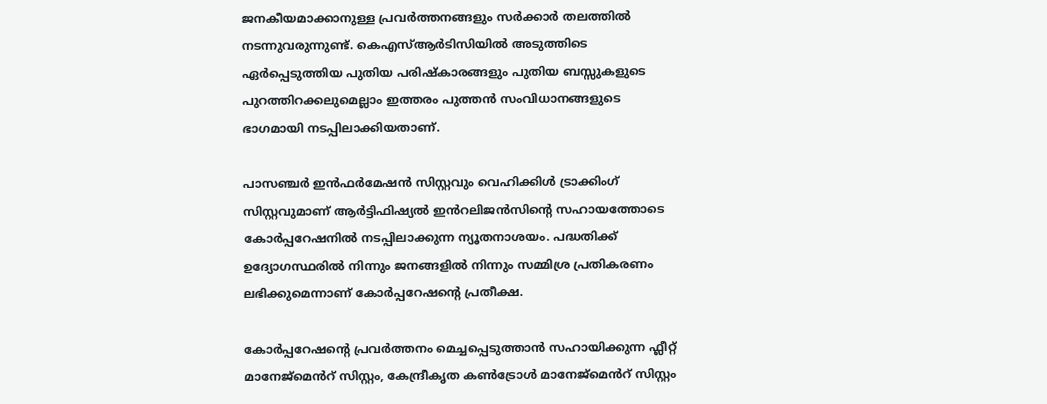ജനകീയമാക്കാനുള്ള പ്രവർത്തനങ്ങളും സർക്കാർ തലത്തിൽ നടന്നുവരുന്നുണ്ട്. കെഎസ്ആർടിസിയിൽ അടുത്തിടെ ഏർപ്പെടുത്തിയ പുതിയ പരിഷ്കാരങ്ങളും പുതിയ ബസ്സുകളുടെ പുറത്തിറക്കലുമെല്ലാം ഇത്തരം പുത്തൻ സംവിധാനങ്ങളുടെ ഭാഗമായി നടപ്പിലാക്കിയതാണ്.

പാസഞ്ചർ ഇൻഫർമേഷൻ സിസ്റ്റവും വെഹിക്കിൾ ട്രാക്കിംഗ് സിസ്റ്റവുമാണ് ആർട്ടിഫിഷ്യൽ ഇൻറലിജൻസിൻ്റെ സഹായത്തോടെ കോർപ്പറേഷനിൽ നടപ്പിലാക്കുന്ന ന്യൂതനാശയം. പദ്ധതിക്ക് ഉദ്യോഗസ്ഥരിൽ നിന്നും ജനങ്ങളിൽ നിന്നും സമ്മിശ്ര പ്രതികരണം ലഭിക്കുമെന്നാണ് കോർപ്പറേഷൻ്റെ പ്രതീക്ഷ.

കോർപ്പറേഷൻ്റെ പ്രവർത്തനം മെച്ചപ്പെടുത്താൻ സഹായിക്കുന്ന ഫ്ലീറ്റ് മാനേജ്മെൻറ് സിസ്റ്റം, കേന്ദ്രീകൃത കൺട്രോൾ മാനേജ്മെൻറ് സിസ്റ്റം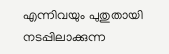എന്നിവയും പുതുതായി നടപ്പിലാക്കുന്ന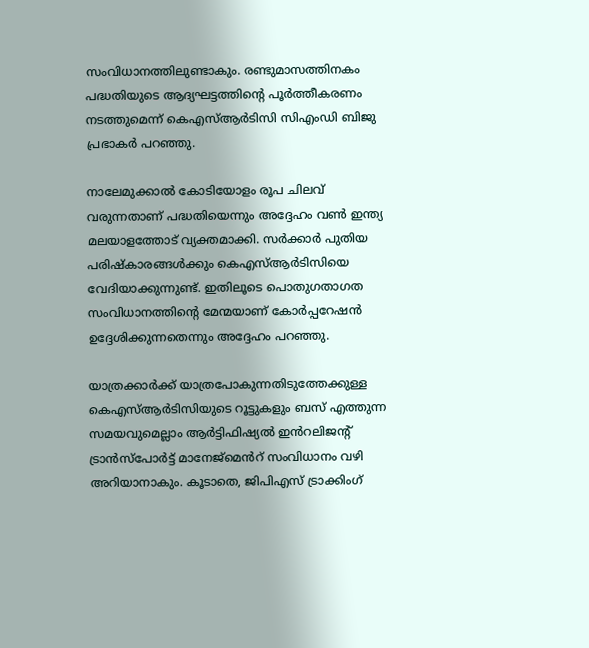സംവിധാനത്തിലുണ്ടാകും. രണ്ടുമാസത്തിനകം പദ്ധതിയുടെ ആദ്യഘട്ടത്തിൻ്റെ പൂർത്തീകരണം നടത്തുമെന്ന് കെഎസ്ആർടിസി സിഎംഡി ബിജു പ്രഭാകർ പറഞ്ഞു.

നാലേമുക്കാൽ കോടിയോളം രൂപ ചിലവ് വരുന്നതാണ് പദ്ധതിയെന്നും അദ്ദേഹം വൺ ഇന്ത്യ മലയാളത്തോട് വ്യക്തമാക്കി. സർക്കാർ പുതിയ പരിഷ്കാരങ്ങൾക്കും കെഎസ്ആർടിസിയെ വേദിയാക്കുന്നുണ്ട്. ഇതിലൂടെ പൊതുഗതാഗത സംവിധാനത്തിൻ്റെ മേന്മയാണ് കോർപ്പറേഷൻ ഉദ്ദേശിക്കുന്നതെന്നും അദ്ദേഹം പറഞ്ഞു.

യാത്രക്കാർക്ക് യാത്രപോകുന്നതിടുത്തേക്കുള്ള കെഎസ്ആർടിസിയുടെ റൂട്ടുകളും ബസ് എത്തുന്ന സമയവുമെല്ലാം ആർട്ടിഫിഷ്യൽ ഇൻറലിജൻ്റ് ട്രാൻസ്പോർട്ട് മാനേജ്മെൻറ് സംവിധാനം വഴി അറിയാനാകും. കൂടാതെ, ജിപിഎസ് ട്രാക്കിംഗ്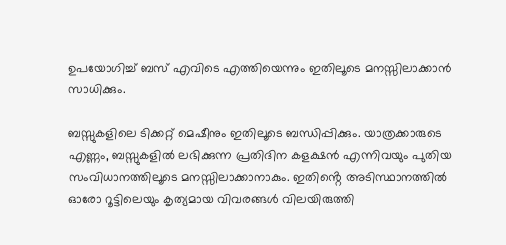ഉപയോഗിച്ച് ബസ് എവിടെ എത്തിയെന്നും ഇതിലൂടെ മനസ്സിലാക്കാൻ സാധിക്കും.

ബസ്സുകളിലെ ടിക്കറ്റ് മെഷീനും ഇതിലൂടെ ബന്ധിപ്പിക്കും. യാത്രക്കാരുടെ എണ്ണം, ബസ്സുകളിൽ ലഭിക്കുന്ന പ്രതിദിന കളക്ഷൻ എന്നിവയും പുതിയ സംവിധാനത്തിലൂടെ മനസ്സിലാക്കാനാകും. ഇതിൻ്റെ അടിസ്ഥാനത്തിൽ ഓരോ റൂട്ടിലെയും കൃത്യമായ വിവരങ്ങൾ വിലയിരുത്തി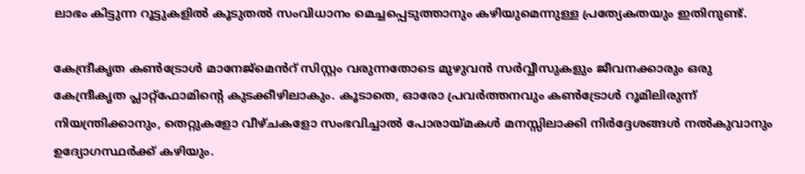ലാഭം കിട്ടുന്ന റൂട്ടുകളിൽ കൂടുതൽ സംവിധാനം മെച്ചപ്പെടുത്താനും കഴിയുമെന്നുള്ള പ്രത്യേകതയും ഇതിനുണ്ട്.

കേന്ദ്രീകൃത കൺട്രോൾ മാനേജ്മെൻറ് സിസ്റ്റം വരുന്നതോടെ മുഴുവൻ സർവ്വീസുകളും ജീവനക്കാരും ഒരു കേന്ദ്രീകൃത പ്ലാറ്റ്ഫോമിൻ്റെ കുടക്കീഴിലാകും. കൂടാതെ, ഓരോ പ്രവർത്തനവും കൺട്രോൾ റൂമിലിരുന്ന് നിയന്ത്രിക്കാനും, തെറ്റുകളോ വീഴ്ചകളോ സംഭവിച്ചാൽ പോരായ്മകൾ മനസ്സിലാക്കി നിർദ്ദേശങ്ങൾ നൽകുവാനും ഉദ്യോഗസ്ഥർക്ക് കഴിയും.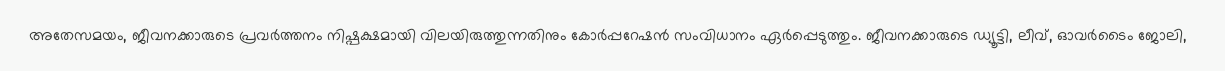അതേസമയം, ജീവനക്കാരുടെ പ്രവർത്തനം നിഷ്പക്ഷമായി വിലയിരുത്തുന്നതിനും കോർപ്പറേഷൻ സംവിധാനം ഏർപ്പെടുത്തും. ജീവനക്കാരുടെ ഡ്യൂട്ടി, ലീവ്, ഓവർടൈം ജോലി,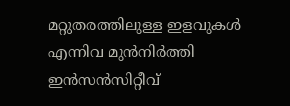മറ്റുതരത്തിലുള്ള ഇളവുകൾ എന്നിവ മുൻനിർത്തി ഇൻസൻസിറ്റീവ്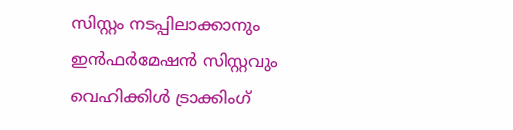സിസ്റ്റം നടപ്പിലാക്കാനും ഇൻഫർമേഷൻ സിസ്റ്റവും വെഹിക്കിൾ ട്രാക്കിംഗ്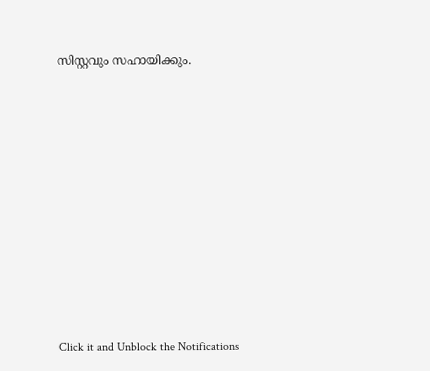സിസ്റ്റവും സഹായിക്കും.












Click it and Unblock the Notifications